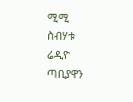ሚሚ ስብሃቱ ሬዲዮ ጣቢያዋን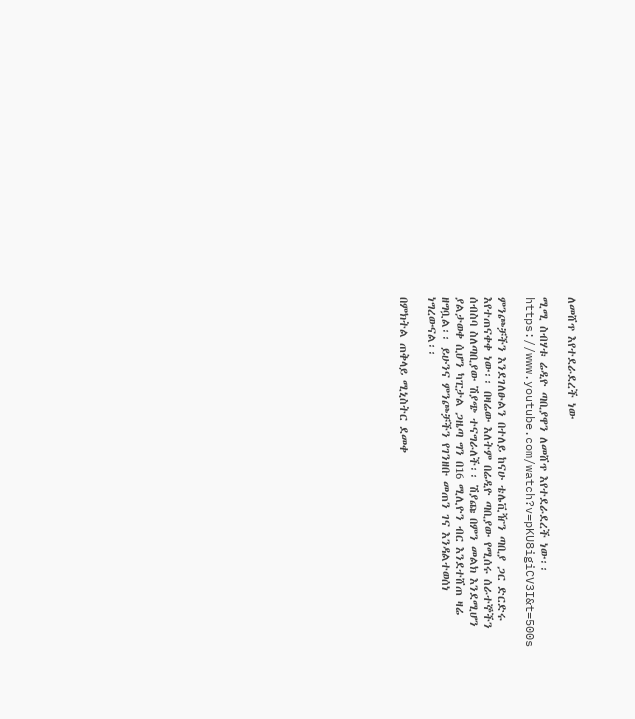ለመሸጥ እየተደራደረች ነው

ሚሚ ስብሃቱ ሬዲዮ ጣቢያዋን ለመሸጥ እየተደራደረች ነው፡፡
https://www.youtube.com/watch?v=pKU8igiCV3I&t=500s

ምንጮቻችን እንደገለፁልን በተለይ ከናሁ ቴሌቪዥን ጣቢያ ጋር ድርድሩ እየተጠናቀቀ ነው፡፡ በዛሬው እለትም በሬዲዮ ጣቢያው የሚሰሩ ሰራተኞችን ሰብስባ ስለጣቢያው ሽያጭ ተናግራለች፡፡ ሽያጩ በምን መልክ እንደሚሆን ያልታወቀ ሲሆን ካፒታል ጋዜጣ ግን በ16 ሚሊዮን ብር እንደተሸጠ ዛሬ ዘግቧል፡፡ ይሁንና ምንጮቻችን የገንዘቡ መጠን ገና እንዳልተወሰነ ነግረውናል፡፡

በምክትል ጠቅላይ ሚኒስትር ደመቀ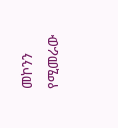መኮንን የሚመራው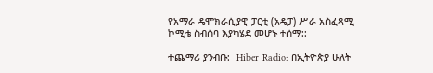የአማራ ዴሞክራሲያዊ ፓርቲ (አዴፓ) ሥራ አስፈጻሚ ኮሚቴ ስብሰባ እያካሄደ መሆኑ ተሰማ::

ተጨማሪ ያንብቡ:  Hiber Radio: በኢትዮጵያ ሁለት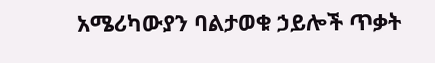አሜሪካውያን ባልታወቁ ኃይሎች ጥቃት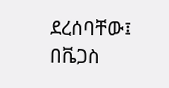ደረሰባቸው፤ በቬጋስ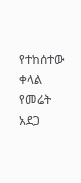የተከሰተው ቀላል የመሬት አደጋ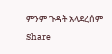ምንም ጉዳት አላደረሰም
Share